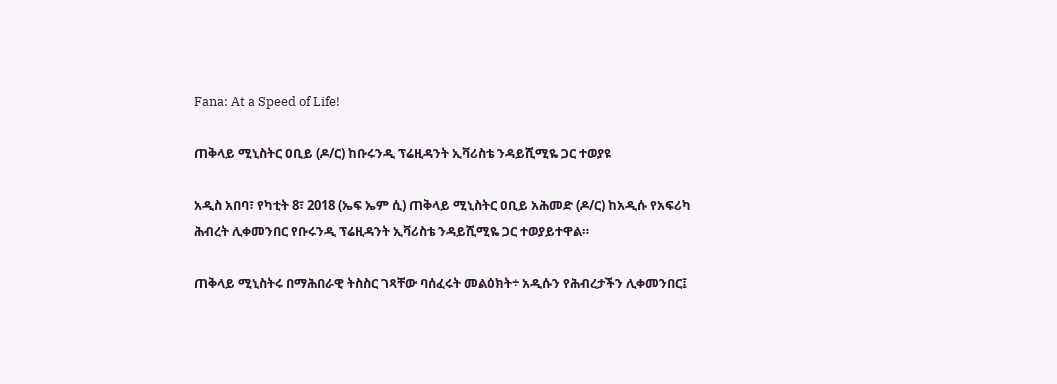Fana: At a Speed of Life!

ጠቅላይ ሚኒስትር ዐቢይ (ዶ/ር) ከቡሩንዲ ፕሬዚዳንት ኢቫሪስቴ ንዳይሺሚዬ ጋር ተወያዩ

አዲስ አበባ፣ የካቲት 8፣ 2018 (ኤፍ ኤም ሲ) ጠቅላይ ሚኒስትር ዐቢይ አሕመድ (ዶ/ር) ከአዲሱ የአፍሪካ ሕብረት ሊቀመንበር የቡሩንዲ ፕሬዚዳንት ኢቫሪስቴ ንዳይሺሚዬ ጋር ተወያይተዋል።

ጠቅላይ ሚኒስትሩ በማሕበራዊ ትስስር ገጻቸው ባሰፈሩት መልዕክት÷ አዲሱን የሕብረታችን ሊቀመንበር፤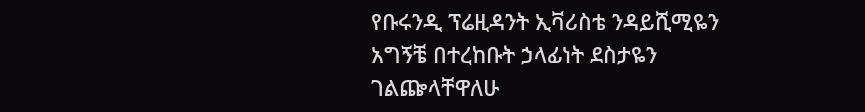የቡሩንዲ ፕሬዚዳንት ኢቫሪስቴ ንዳይሺሚዬን አግኝቼ በተረከቡት ኃላፊነት ደስታዬን ገልጬላቸዋለሁ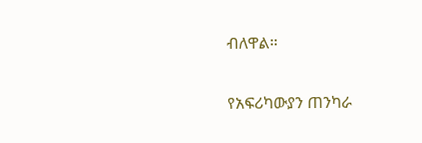ብለዋል።

የአፍሪካውያን ጠንካራ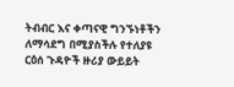ትብብር እና ቀጣናዊ ግንኙነቶችን ለማሳደግ በሚያስችሉ የተለያዩ ርዕሰ ጉዳዮች ዙሪያ ውይይት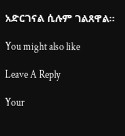አድርገናል ሲሉም ገልጸዋል።

You might also like

Leave A Reply

Your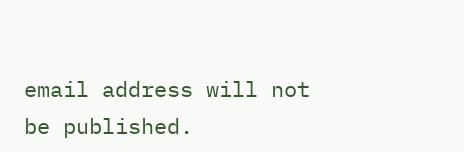email address will not be published.